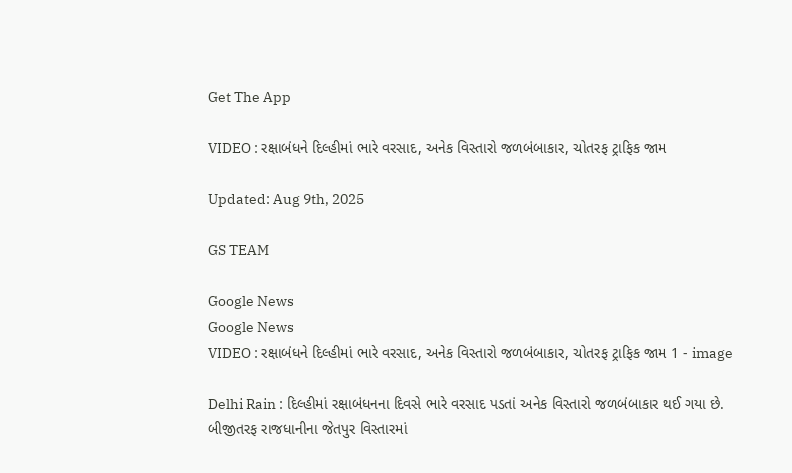Get The App

VIDEO : રક્ષાબંધને દિલ્હીમાં ભારે વરસાદ, અનેક વિસ્તારો જળબંબાકાર, ચોતરફ ટ્રાફિક જામ

Updated: Aug 9th, 2025

GS TEAM

Google News
Google News
VIDEO : રક્ષાબંધને દિલ્હીમાં ભારે વરસાદ, અનેક વિસ્તારો જળબંબાકાર, ચોતરફ ટ્રાફિક જામ 1 - image

Delhi Rain : દિલ્હીમાં રક્ષાબંધનના દિવસે ભારે વરસાદ પડતાં અનેક વિસ્તારો જળબંબાકાર થઈ ગયા છે. બીજીતરફ રાજધાનીના જેતપુર વિસ્તારમાં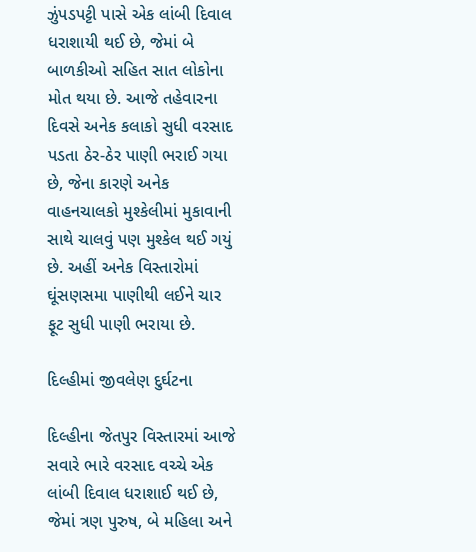ઝુંપડપટ્ટી પાસે એક લાંબી દિવાલ ધરાશાયી થઈ છે, જેમાં બે બાળકીઓ સહિત સાત લોકોના મોત થયા છે. આજે તહેવારના દિવસે અનેક કલાકો સુધી વરસાદ પડતા ઠેર-ઠેર પાણી ભરાઈ ગયા છે, જેના કારણે અનેક વાહનચાલકો મુશ્કેલીમાં મુકાવાની સાથે ચાલવું પણ મુશ્કેલ થઈ ગયું છે. અહીં અનેક વિસ્તારોમાં ઘૂંસણસમા પાણીથી લઈને ચાર ફૂટ સુધી પાણી ભરાયા છે.

દિલ્હીમાં જીવલેણ દુર્ઘટના

દિલ્હીના જેતપુર વિસ્તારમાં આજે સવારે ભારે વરસાદ વચ્ચે એક લાંબી દિવાલ ધરાશાઈ થઈ છે, જેમાં ત્રણ પુરુષ, બે મહિલા અને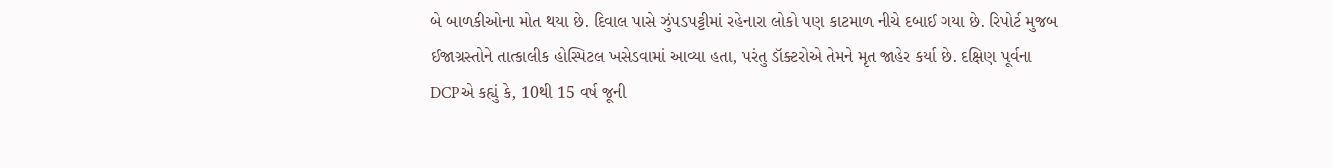બે બાળકીઓના મોત થયા છે. દિવાલ પાસે ઝુંપડપટ્ટીમાં રહેનારા લોકો પણ કાટમાળ નીચે દબાઈ ગયા છે. રિપોર્ટ મુજબ ઈજાગ્રસ્તોને તાત્કાલીક હોસ્પિટલ ખસેડવામાં આવ્યા હતા, પરંતુ ડૉક્ટરોએ તેમને મૃત જાહેર કર્યા છે. દક્ષિણ પૂર્વના DCPએ કહ્યું કે, 10થી 15 વર્ષ જૂની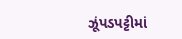ઝૂંપડપટ્ટીમાં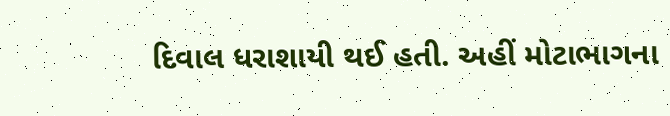દિવાલ ધરાશાયી થઈ હતી. અહીં મોટાભાગના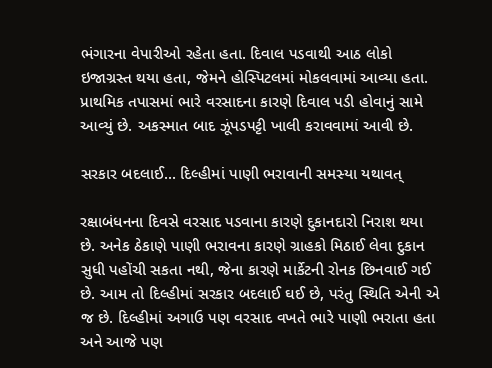ભંગારના વેપારીઓ રહેતા હતા. દિવાલ પડવાથી આઠ લોકો ઇજાગ્રસ્ત થયા હતા, જેમને હોસ્પિટલમાં મોકલવામાં આવ્યા હતા. પ્રાથમિક તપાસમાં ભારે વરસાદના કારણે દિવાલ પડી હોવાનું સામે આવ્યું છે. અકસ્માત બાદ ઝૂંપડપટ્ટી ખાલી કરાવવામાં આવી છે.

સરકાર બદલાઈ... દિલ્હીમાં પાણી ભરાવાની સમસ્યા યથાવત્

રક્ષાબંધનના દિવસે વરસાદ પડવાના કારણે દુકાનદારો નિરાશ થયા છે. અનેક ઠેકાણે પાણી ભરાવના કારણે ગ્રાહકો મિઠાઈ લેવા દુકાન સુધી પહોંચી સકતા નથી, જેના કારણે માર્કેટની રોનક છિનવાઈ ગઈ છે. આમ તો દિલ્હીમાં સરકાર બદલાઈ ઘઈ છે, પરંતુ સ્થિતિ એની એ જ છે. દિલ્હીમાં અગાઉ પણ વરસાદ વખતે ભારે પાણી ભરાતા હતા અને આજે પણ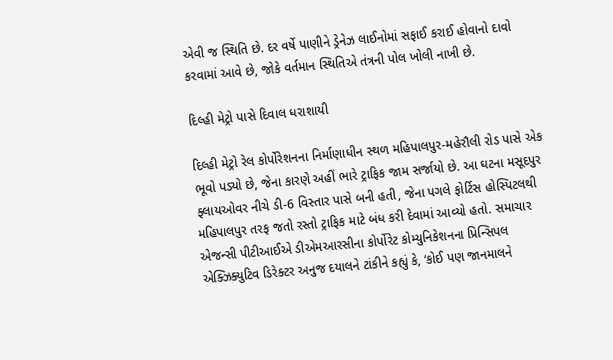એવી જ સ્થિતિ છે. દર વર્ષે પાણીને ડ્રેનેઝ લાઈનોમાં સફાઈ કરાઈ હોવાનો દાવો કરવામાં આવે છે, જોકે વર્તમાન સ્થિતિએ તંત્રની પોલ ખોલી નાખી છે.

દિલ્હી મેટ્રો પાસે દિવાલ ધરાશાયી

દિલ્હી મેટ્રો રેલ કોર્પોરેશનના નિર્માણાધીન સ્થળ મહિપાલપુર-મહેરૌલી રોડ પાસે એક ભૂવો પડ્યો છે, જેના કારણે અહીં ભારે ટ્રાફિક જામ સર્જાયો છે. આ ઘટના મસૂદપુર ફ્લાયઓવર નીચે ડી-6 વિસ્તાર પાસે બની હતી, જેના પગલે ફોર્ટિસ હોસ્પિટલથી મહિપાલપુર તરફ જતો રસ્તો ટ્રાફિક માટે બંધ કરી દેવામાં આવ્યો હતો. સમાચાર એજન્સી પીટીઆઈએ ડીએમઆરસીના કોર્પોરેટ કોમ્યુનિકેશનના પ્રિન્સિપલ એક્ઝિક્યુટિવ ડિરેક્ટર અનુજ દયાલને ટાંકીને કહ્યું કે, ‘કોઈ પણ જાનમાલને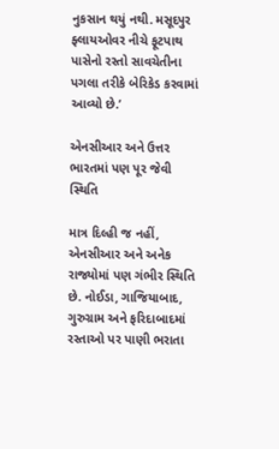નુકસાન થયું નથી. મસૂદપુર ફ્લાયઓવર નીચે ફૂટપાથ પાસેનો રસ્તો સાવચેતીના પગલા તરીકે બેરિકેડ કરવામાં આવ્યો છે.’

એનસીઆર અને ઉત્તર ભારતમાં પણ પૂર જેવી સ્થિતિ

માત્ર દિલ્હી જ નહીં, એનસીઆર અને અનેક રાજ્યોમાં પણ ગંભીર સ્થિતિ છે. નોઈડા, ગાજિયાબાદ, ગુરુગ્રામ અને ફરિદાબાદમાં રસ્તાઓ પર પાણી ભરાતા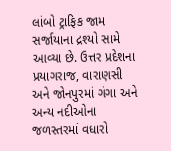લાંબો ટ્રાફિક જામ સર્જાયાના દ્રશ્યો સામે આવ્યા છે. ઉત્તર પ્રદેશના પ્રયાગરાજ, વારાણસી અને જોનપુરમાં ગંગા અને અન્ય નદીઓના જળસ્તરમાં વધારો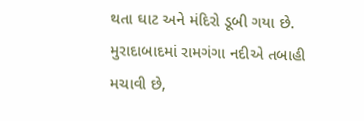થતા ઘાટ અને મંદિરો ડૂબી ગયા છે. મુરાદાબાદમાં રામગંગા નદીએ તબાહી મચાવી છે,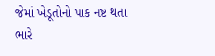જેમાં ખેડૂતોનો પાક નષ્ટ થતા ભારે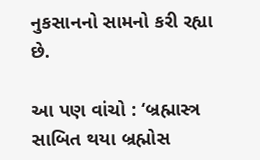નુકસાનનો સામનો કરી રહ્યા છે.

આ પણ વાંચો : ‘બ્રહ્માસ્ત્ર સાબિત થયા બ્રહ્મોસ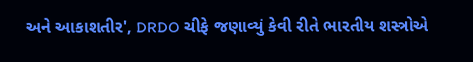અને આકાશતીર', DRDO ચીફે જણાવ્યું કેવી રીતે ભારતીય શસ્ત્રોએ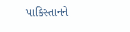પાકિસ્તાનને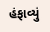હંફાવ્યું